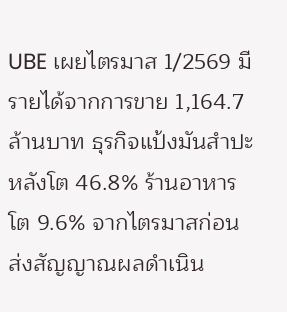UBE เผยไตรมาส 1/2569 มีรายได้จากการขาย 1,164.7 ล้านบาท ธุรกิจแป้งมันสำปะหลังโต 46.8% ร้านอาหารโต 9.6% จากไตรมาสก่อน ส่งสัญญาณผลดำเนิน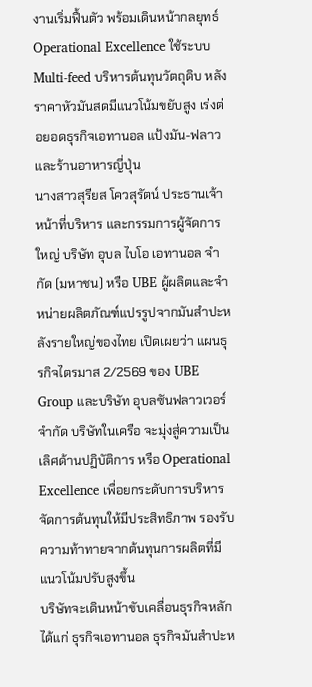งานเริ่มฟื้นตัว พร้อมเดินหน้ากลยุทธ์ Operational Excellence ใช้ระบบ Multi-feed บริหารต้นทุนวัตถุดิบ หลังราคาหัวมันสดมีแนวโน้มขยับสูง เร่งต่อยอดธุรกิจเอทานอล แป้งมัน-ฟลาว และร้านอาหารญี่ปุ่น
นางสาวสุรียส โควสุรัตน์ ประธานเจ้าหน้าที่บริหาร และกรรมการผู้จัดการใหญ่ บริษัท อุบล ไบโอ เอทานอล จำกัด (มหาชน) หรือ UBE ผู้ผลิตและจำหน่ายผลิตภัณฑ์แปรรูปจากมันสำปะหลังรายใหญ่ของไทย เปิดเผยว่า แผนธุรกิจไตรมาส 2/2569 ของ UBE Group และบริษัท อุบลซันฟลาวเวอร์ จำกัด บริษัทในเครือ จะมุ่งสู่ความเป็นเลิศด้านปฏิบัติการ หรือ Operational Excellence เพื่อยกระดับการบริหารจัดการต้นทุนให้มีประสิทธิภาพ รองรับความท้าทายจากต้นทุนการผลิตที่มีแนวโน้มปรับสูงขึ้น
บริษัทจะเดินหน้าขับเคลื่อนธุรกิจหลัก ได้แก่ ธุรกิจเอทานอล ธุรกิจมันสำปะห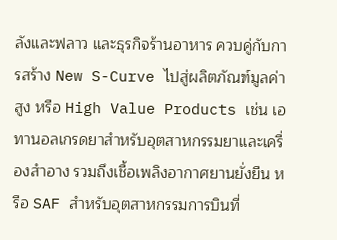ลังและฟลาว และธุรกิจร้านอาหาร ควบคู่กับการสร้าง New S-Curve ไปสู่ผลิตภัณฑ์มูลค่าสูง หรือ High Value Products เช่น เอทานอลเกรดยาสำหรับอุตสาหกรรมยาและเครื่องสำอาง รวมถึงเชื้อเพลิงอากาศยานยั่งยืน หรือ SAF สำหรับอุตสาหกรรมการบินที่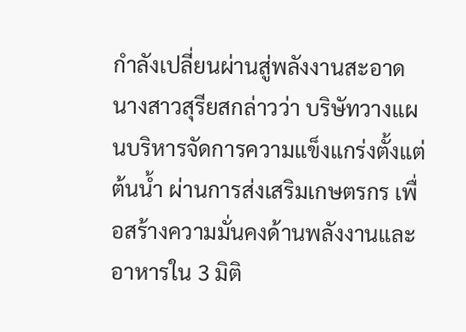กำลังเปลี่ยนผ่านสู่พลังงานสะอาด
นางสาวสุรียสกล่าวว่า บริษัทวางแผนบริหารจัดการความแข็งแกร่งตั้งแต่ต้นน้ำ ผ่านการส่งเสริมเกษตรกร เพื่อสร้างความมั่นคงด้านพลังงานและอาหารใน 3 มิติ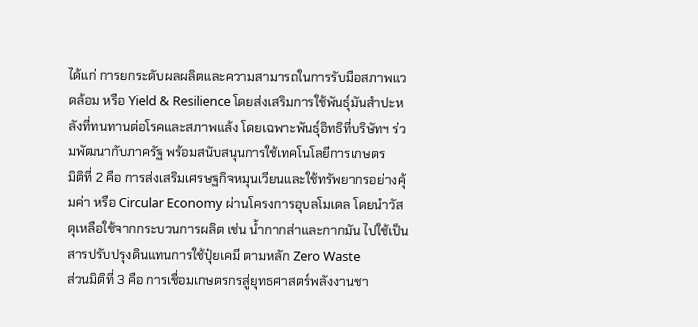ได้แก่ การยกระดับผลผลิตและความสามารถในการรับมือสภาพแวดล้อม หรือ Yield & Resilience โดยส่งเสริมการใช้พันธุ์มันสำปะหลังที่ทนทานต่อโรคและสภาพแล้ง โดยเฉพาะพันธุ์อิทธิที่บริษัทฯ ร่วมพัฒนากับภาครัฐ พร้อมสนับสนุนการใช้เทคโนโลยีการเกษตร
มิติที่ 2 คือ การส่งเสริมเศรษฐกิจหมุนเวียนและใช้ทรัพยากรอย่างคุ้มค่า หรือ Circular Economy ผ่านโครงการอุบลโมเดล โดยนำวัสดุเหลือใช้จากกระบวนการผลิต เช่น น้ำกากส่าและกากมัน ไปใช้เป็นสารปรับปรุงดินแทนการใช้ปุ๋ยเคมี ตามหลัก Zero Waste
ส่วนมิติที่ 3 คือ การเชื่อมเกษตรกรสู่ยุทธศาสตร์พลังงานชา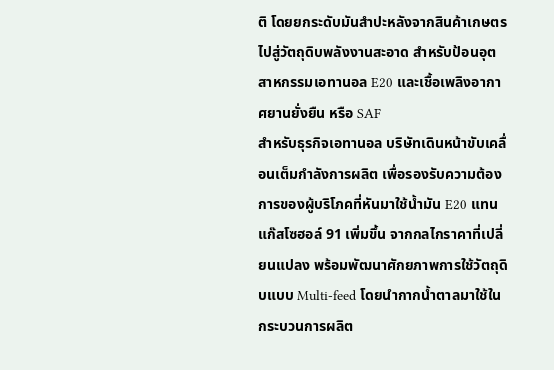ติ โดยยกระดับมันสำปะหลังจากสินค้าเกษตรไปสู่วัตถุดิบพลังงานสะอาด สำหรับป้อนอุตสาหกรรมเอทานอล E20 และเชื้อเพลิงอากาศยานยั่งยืน หรือ SAF
สำหรับธุรกิจเอทานอล บริษัทเดินหน้าขับเคลื่อนเต็มกำลังการผลิต เพื่อรองรับความต้องการของผู้บริโภคที่หันมาใช้น้ำมัน E20 แทนแก๊สโซฮอล์ 91 เพิ่มขึ้น จากกลไกราคาที่เปลี่ยนแปลง พร้อมพัฒนาศักยภาพการใช้วัตถุดิบแบบ Multi-feed โดยนำกากน้ำตาลมาใช้ในกระบวนการผลิต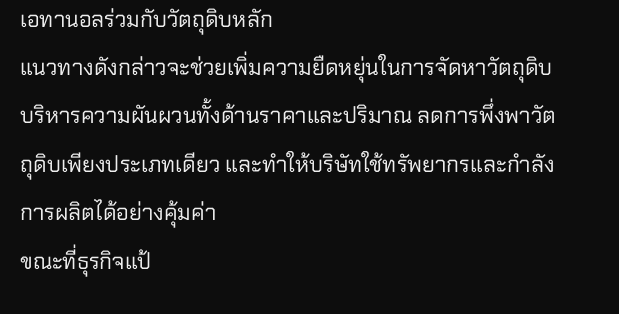เอทานอลร่วมกับวัตถุดิบหลัก
แนวทางดังกล่าวจะช่วยเพิ่มความยืดหยุ่นในการจัดหาวัตถุดิบ บริหารความผันผวนทั้งด้านราคาและปริมาณ ลดการพึ่งพาวัตถุดิบเพียงประเภทเดียว และทำให้บริษัทใช้ทรัพยากรและกำลังการผลิตได้อย่างคุ้มค่า
ขณะที่ธุรกิจแป้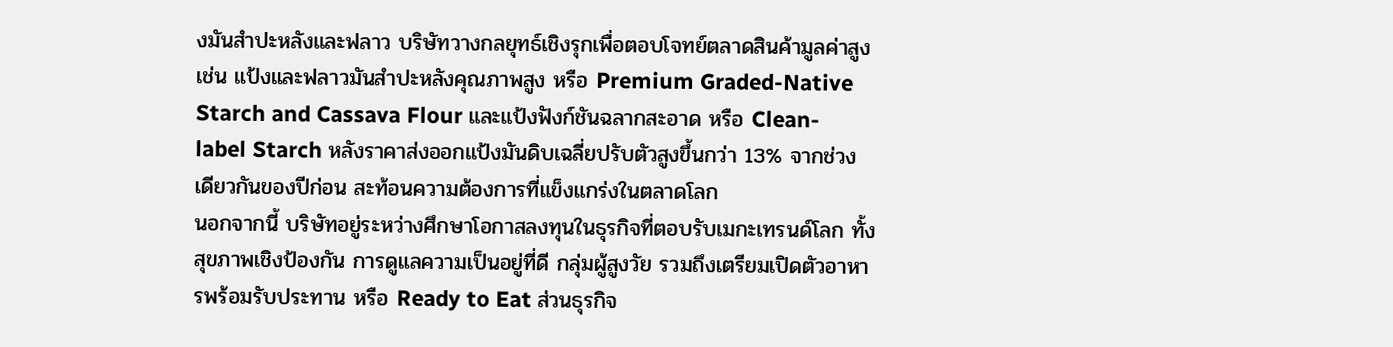งมันสำปะหลังและฟลาว บริษัทวางกลยุทธ์เชิงรุกเพื่อตอบโจทย์ตลาดสินค้ามูลค่าสูง เช่น แป้งและฟลาวมันสำปะหลังคุณภาพสูง หรือ Premium Graded-Native Starch and Cassava Flour และแป้งฟังก์ชันฉลากสะอาด หรือ Clean-label Starch หลังราคาส่งออกแป้งมันดิบเฉลี่ยปรับตัวสูงขึ้นกว่า 13% จากช่วงเดียวกันของปีก่อน สะท้อนความต้องการที่แข็งแกร่งในตลาดโลก
นอกจากนี้ บริษัทอยู่ระหว่างศึกษาโอกาสลงทุนในธุรกิจที่ตอบรับเมกะเทรนด์โลก ทั้งสุขภาพเชิงป้องกัน การดูแลความเป็นอยู่ที่ดี กลุ่มผู้สูงวัย รวมถึงเตรียมเปิดตัวอาหารพร้อมรับประทาน หรือ Ready to Eat ส่วนธุรกิจ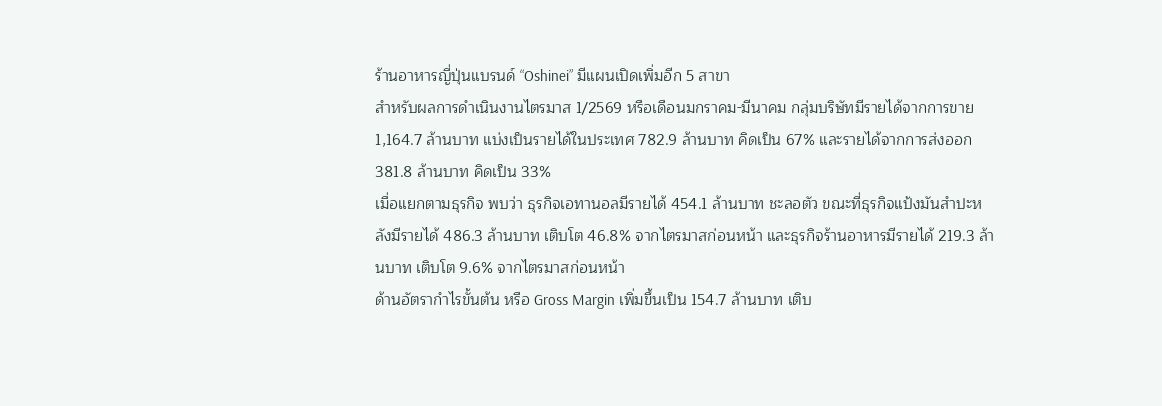ร้านอาหารญี่ปุ่นแบรนด์ “Oshinei” มีแผนเปิดเพิ่มอีก 5 สาขา
สำหรับผลการดำเนินงานไตรมาส 1/2569 หรือเดือนมกราคม-มีนาคม กลุ่มบริษัทมีรายได้จากการขาย 1,164.7 ล้านบาท แบ่งเป็นรายได้ในประเทศ 782.9 ล้านบาท คิดเป็น 67% และรายได้จากการส่งออก 381.8 ล้านบาท คิดเป็น 33%
เมื่อแยกตามธุรกิจ พบว่า ธุรกิจเอทานอลมีรายได้ 454.1 ล้านบาท ชะลอตัว ขณะที่ธุรกิจแป้งมันสำปะหลังมีรายได้ 486.3 ล้านบาท เติบโต 46.8% จากไตรมาสก่อนหน้า และธุรกิจร้านอาหารมีรายได้ 219.3 ล้านบาท เติบโต 9.6% จากไตรมาสก่อนหน้า
ด้านอัตรากำไรขั้นต้น หรือ Gross Margin เพิ่มขึ้นเป็น 154.7 ล้านบาท เติบ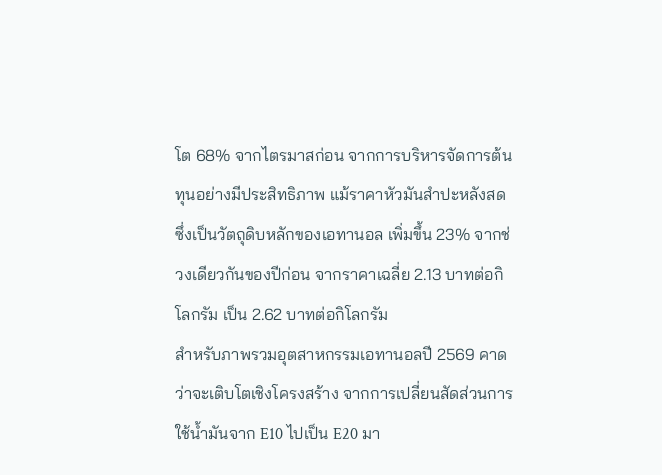โต 68% จากไตรมาสก่อน จากการบริหารจัดการต้นทุนอย่างมีประสิทธิภาพ แม้ราคาหัวมันสำปะหลังสด ซึ่งเป็นวัตถุดิบหลักของเอทานอล เพิ่มขึ้น 23% จากช่วงเดียวกันของปีก่อน จากราคาเฉลี่ย 2.13 บาทต่อกิโลกรัม เป็น 2.62 บาทต่อกิโลกรัม
สำหรับภาพรวมอุตสาหกรรมเอทานอลปี 2569 คาดว่าจะเติบโตเชิงโครงสร้าง จากการเปลี่ยนสัดส่วนการใช้น้ำมันจาก E10 ไปเป็น E20 มา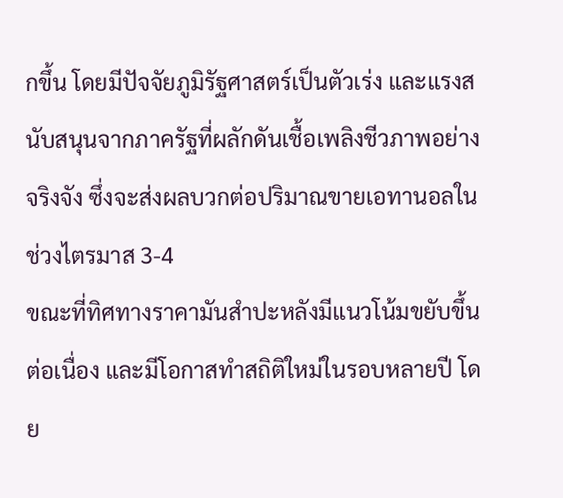กขึ้น โดยมีปัจจัยภูมิรัฐศาสตร์เป็นตัวเร่ง และแรงสนับสนุนจากภาครัฐที่ผลักดันเชื้อเพลิงชีวภาพอย่างจริงจัง ซึ่งจะส่งผลบวกต่อปริมาณขายเอทานอลในช่วงไตรมาส 3-4
ขณะที่ทิศทางราคามันสำปะหลังมีแนวโน้มขยับขึ้นต่อเนื่อง และมีโอกาสทำสถิติใหม่ในรอบหลายปี โดย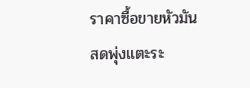ราคาซื้อขายหัวมันสดพุ่งแตะระ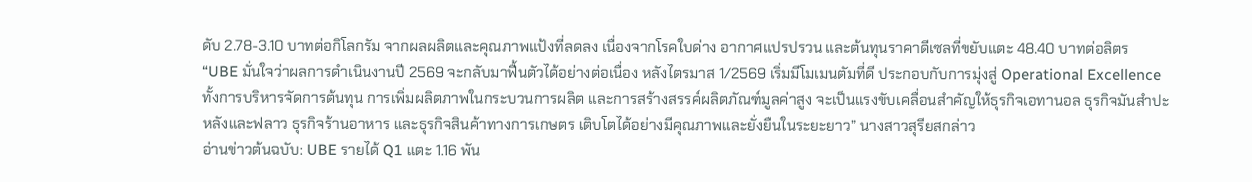ดับ 2.78-3.10 บาทต่อกิโลกรัม จากผลผลิตและคุณภาพแป้งที่ลดลง เนื่องจากโรคใบด่าง อากาศแปรปรวน และต้นทุนราคาดีเซลที่ขยับแตะ 48.40 บาทต่อลิตร
“UBE มั่นใจว่าผลการดำเนินงานปี 2569 จะกลับมาฟื้นตัวได้อย่างต่อเนื่อง หลังไตรมาส 1/2569 เริ่มมีโมเมนตัมที่ดี ประกอบกับการมุ่งสู่ Operational Excellence ทั้งการบริหารจัดการต้นทุน การเพิ่มผลิตภาพในกระบวนการผลิต และการสร้างสรรค์ผลิตภัณฑ์มูลค่าสูง จะเป็นแรงขับเคลื่อนสำคัญให้ธุรกิจเอทานอล ธุรกิจมันสำปะหลังและฟลาว ธุรกิจร้านอาหาร และธุรกิจสินค้าทางการเกษตร เติบโตได้อย่างมีคุณภาพและยั่งยืนในระยะยาว” นางสาวสุรียสกล่าว
อ่านข่าวต้นฉบับ: UBE รายได้ Q1 แตะ 1.16 พัน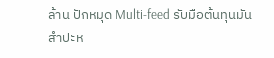ล้าน ปักหมุด Multi-feed รับมือต้นทุนมันสำปะห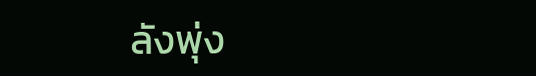ลังพุ่ง